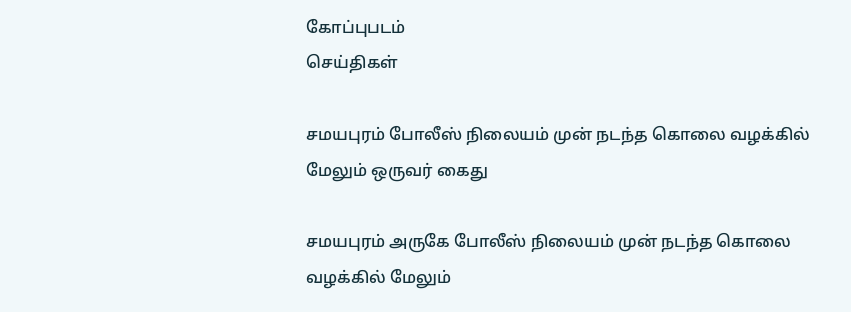கோப்புபடம்
செய்திகள்

சமயபுரம் போலீஸ் நிலையம் முன் நடந்த கொலை வழக்கில் மேலும் ஒருவர் கைது

சமயபுரம் அருகே போலீஸ் நிலையம் முன் நடந்த கொலை வழக்கில் மேலும்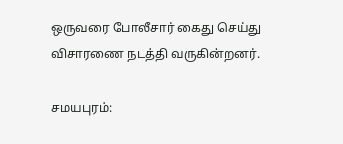ஒருவரை போலீசார் கைது செய்து விசாரணை நடத்தி வருகின்றனர்.

சமயபுரம்: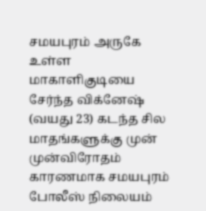சமயபுரம் அருகே உள்ள மாகாளிகுடியை சேர்ந்த விக்னேஷ் (வயது 23) கடந்த சில மாதங்களுக்கு முன் முன்விரோதம் காரணமாக சமயபுரம் போலீஸ் நிலையம்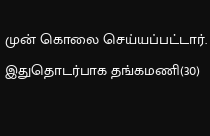முன் கொலை செய்யப்பட்டார். இதுதொடர்பாக தங்கமணி(30)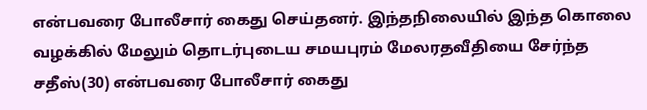என்பவரை போலீசார் கைது செய்தனர். இந்தநிலையில் இந்த கொலை வழக்கில் மேலும் தொடர்புடைய சமயபுரம் மேலரதவீதியை சேர்ந்த சதீஸ்(30) என்பவரை போலீசார் கைது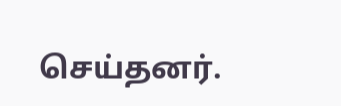செய்தனர்.